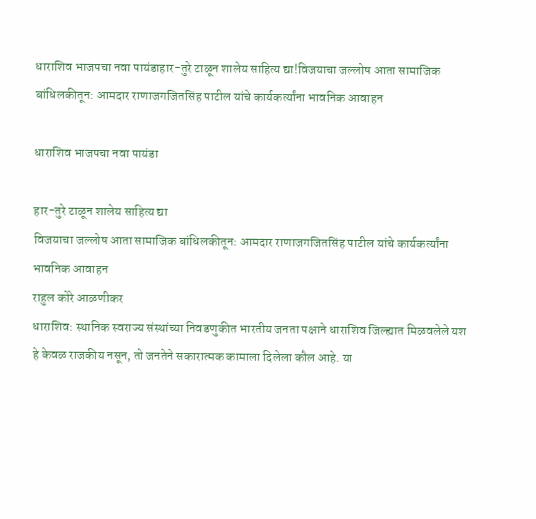धाराशिव भाजपचा नवा पायंडाहार-तुरे टाळून शालेय साहित्य द्या!विजयाचा जल्लोष आता सामाजिक बांधिलकीतून: आमदार राणाजगजितसिंह पाटील यांचे कार्यकर्त्यांना भावनिक आवाहन

धाराशिव भाजपचा नवा पायंडा

हार-तुरे टाळून शालेय साहित्य द्या
विजयाचा जल्लोष आता सामाजिक बांधिलकीतून: आमदार राणाजगजितसिंह पाटील यांचे कार्यकर्त्यांना भावनिक आवाहन
राहुल कोरे आळणीकर
धाराशिव: स्थानिक स्वराज्य संस्थांच्या निवडणुकीत भारतीय जनता पक्षाने धाराशिव जिल्ह्यात मिळवलेले यश हे केवळ राजकीय नसून, तो जनतेने सकारात्मक कामाला दिलेला कौल आहे. या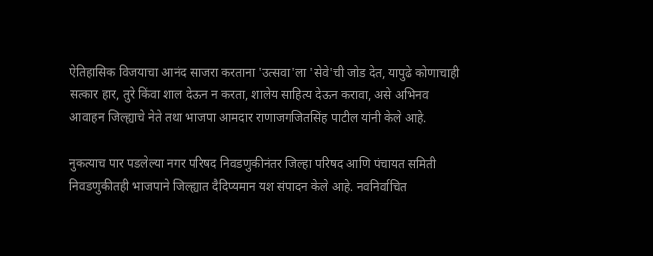ऐतिहासिक विजयाचा आनंद साजरा करताना 'उत्सवा'ला 'सेवे'ची जोड देत, यापुढे कोणाचाही सत्कार हार, तुरे किंवा शाल देऊन न करता, शालेय साहित्य देऊन करावा, असे अभिनव आवाहन जिल्ह्याचे नेते तथा भाजपा आमदार राणाजगजितसिंह पाटील यांनी केले आहे.

नुकत्याच पार पडलेल्या नगर परिषद निवडणुकीनंतर जिल्हा परिषद आणि पंचायत समिती निवडणुकीतही भाजपाने जिल्ह्यात दैदिप्यमान यश संपादन केले आहे. नवनिर्वाचित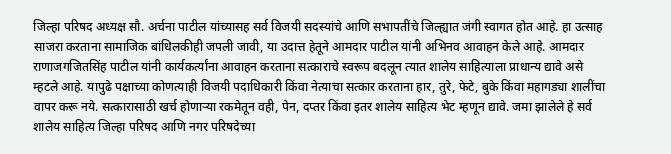जिल्हा परिषद अध्यक्ष सौ. अर्चना पाटील यांच्यासह सर्व विजयी सदस्यांचे आणि सभापतींचे जिल्ह्यात जंगी स्वागत होत आहे. हा उत्साह साजरा करताना सामाजिक बांधिलकीही जपली जावी, या उदात्त हेतूने आमदार पाटील यांनी अभिनव आवाहन केले आहे. आमदार राणाजगजितसिंह पाटील यांनी कार्यकर्त्यांना आवाहन करताना सत्काराचे स्वरूप बदलून त्यात शालेय साहित्याला प्राधान्य द्यावे असे म्हटले आहे. यापुढे पक्षाच्या कोणत्याही विजयी पदाधिकारी किंवा नेत्याचा सत्कार करताना हार, तुरे, फेटे, बुके किंवा महागड्या शालींचा वापर करू नये. सत्कारासाठी खर्च होणाऱ्या रकमेतून वही, पेन, दप्तर किंवा इतर शालेय साहित्य भेट म्हणून द्यावे. जमा झालेले हे सर्व शालेय साहित्य जिल्हा परिषद आणि नगर परिषदेच्या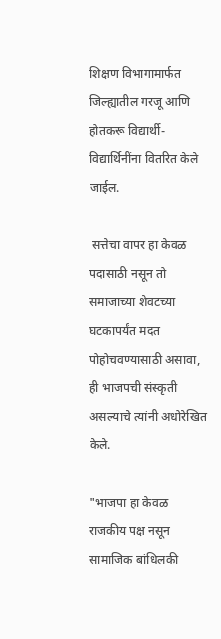शिक्षण विभागामार्फत जिल्ह्यातील गरजू आणि होतकरू विद्यार्थी-विद्यार्थिनींना वितरित केले जाईल.

 सत्तेचा वापर हा केवळ पदासाठी नसून तो समाजाच्या शेवटच्या घटकापर्यंत मदत पोहोचवण्यासाठी असावा, ही भाजपची संस्कृती असल्याचे त्यांनी अधोरेखित केले.

"भाजपा हा केवळ राजकीय पक्ष नसून सामाजिक बांधिलकी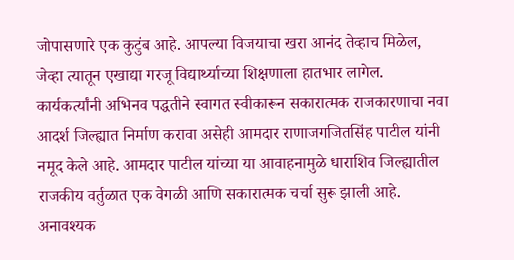जोपासणारे एक कुटुंब आहे. आपल्या विजयाचा खरा आनंद तेव्हाच मिळेल, जेव्हा त्यातून एखाद्या गरजू विद्यार्थ्याच्या शिक्षणाला हातभार लागेल. कार्यकर्त्यांनी अभिनव पद्धतीने स्वागत स्वीकारून सकारात्मक राजकारणाचा नवा आदर्श जिल्ह्यात निर्माण करावा असेही आमदार राणाजगजितसिंह पाटील यांनी नमूद केले आहे. आमदार पाटील यांच्या या आवाहनामुळे धाराशिव जिल्ह्यातील राजकीय वर्तुळात एक वेगळी आणि सकारात्मक चर्चा सुरू झाली आहे. अनावश्यक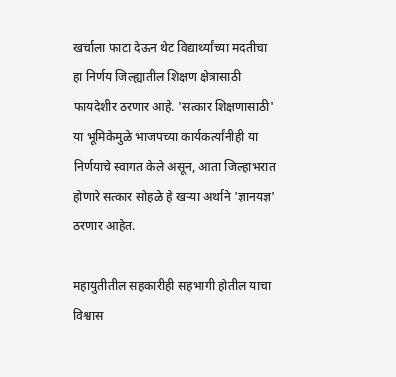खर्चाला फाटा देऊन थेट विद्यार्थ्यांच्या मदतीचा हा निर्णय जिल्ह्यातील शिक्षण क्षेत्रासाठी फायदेशीर ठरणार आहे. 'सत्कार शिक्षणासाठी' या भूमिकेमुळे भाजपच्या कार्यकर्त्यांनीही या निर्णयाचे स्वागत केले असून, आता जिल्हाभरात होणारे सत्कार सोहळे हे खऱ्या अर्थाने 'ज्ञानयज्ञ' ठरणार आहेत.

महायुतीतील सहकारीही सहभागी होतील याचा विश्वास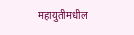महायुतीमधील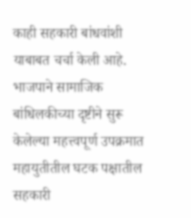काही सहकारी बांधवांशी याबाबत चर्चा केली आहे. भाजपाने सामाजिक बांधिलकीच्या दृष्टीने सुरू केलेल्या महत्त्वपूर्ण उपक्रमात महायुतीतील घटक पक्षातील सहकारी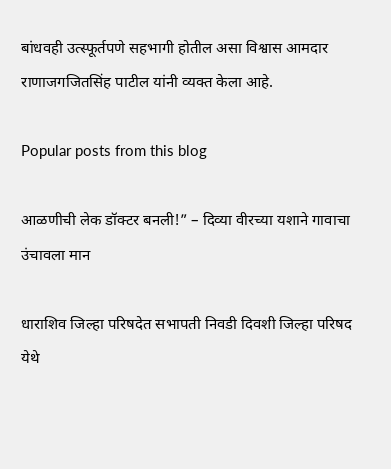बांधवही उत्स्फूर्तपणे सहभागी होतील असा विश्वास आमदार राणाजगजितसिंह पाटील यांनी व्यक्त केला आहे.

Popular posts from this blog

आळणीची लेक डॉक्टर बनली!” – दिव्या वीरच्या यशाने गावाचा उंचावला मान

धाराशिव जिल्हा परिषदेत सभापती निवडी दिवशी जिल्हा परिषद येथे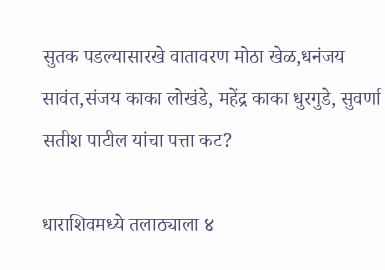सुतक पडल्यासारखे वातावरण मोठा खेळ,धनंजय सावंत,संजय काका लोखंडे, महेंद्र काका धुरगुडे, सुवर्णा सतीश पाटील यांचा पत्ता कट?

धाराशिवमध्ये तलाठ्याला ४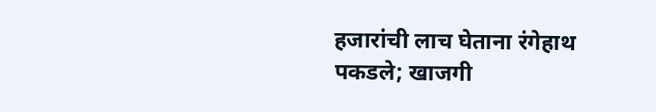हजारांची लाच घेताना रंगेहाथ पकडले; खाजगी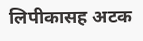लिपीकासह अटक